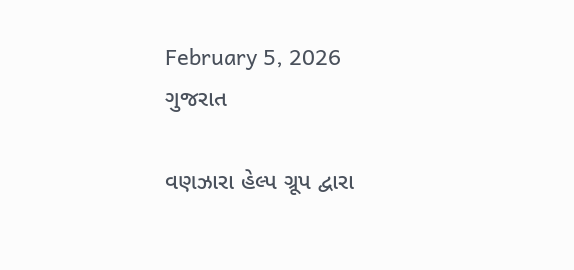February 5, 2026
ગુજરાત

વણઝારા હેલ્પ ગ્રૂપ દ્વારા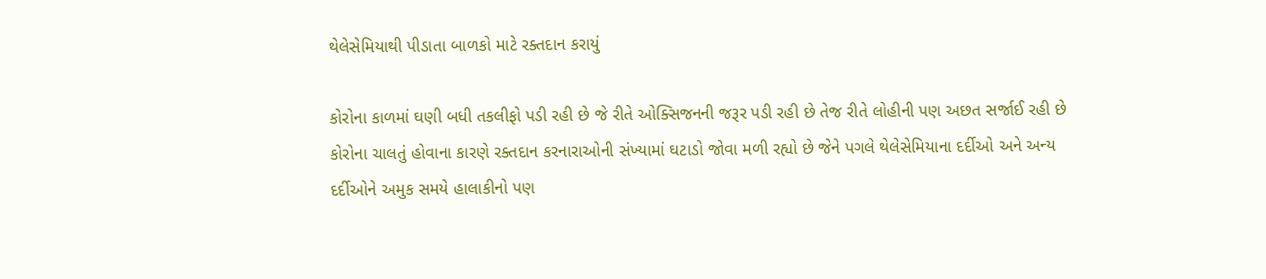થેલેસેમિયાથી પીડાતા બાળકો માટે રક્તદાન કરાયું

કોરોના કાળમાં ઘણી બધી તકલીફો પડી રહી છે જે રીતે ઓક્સિજનની જરૂર પડી રહી છે તેજ રીતે લોહીની પણ અછત સર્જાઈ રહી છે કોરોના ચાલતું હોવાના કારણે રક્તદાન કરનારાઓની સંખ્યામાં ઘટાડો જોવા મળી રહ્યો છે જેને પગલે થેલેસેમિયાના દર્દીઓ અને અન્ય દર્દીઓને અમુક સમયે હાલાકીનો પણ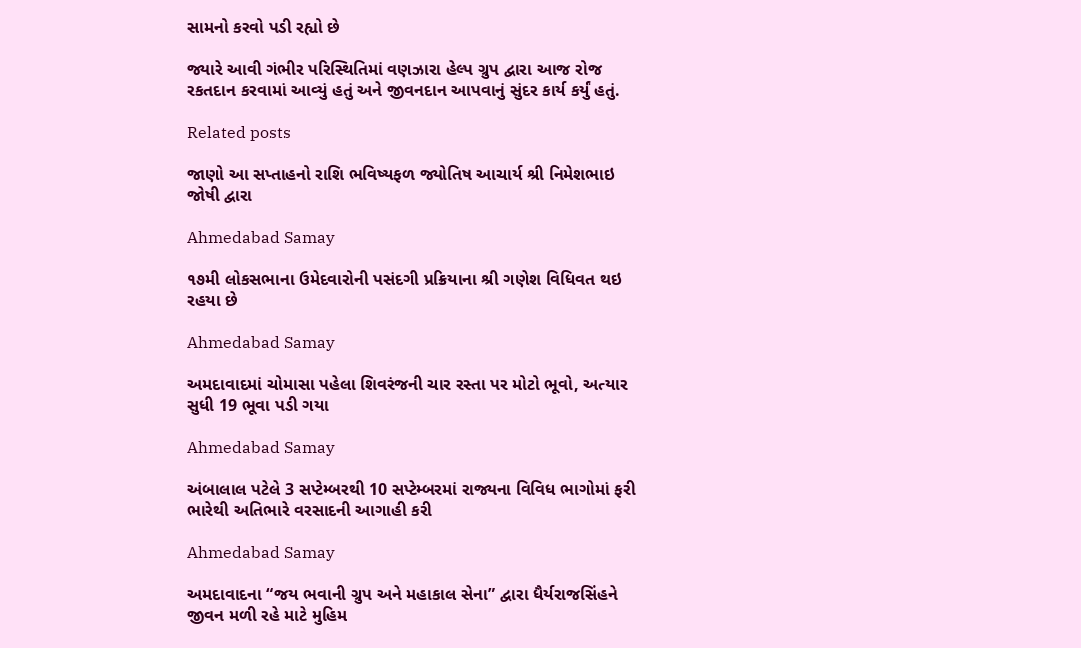સામનો કરવો પડી રહ્યો છે

જ્યારે આવી ગંભીર પરિસ્થિતિમાં વણઝારા હેલ્પ ગ્રુપ દ્વારા આજ રોજ રકતદાન કરવામાં આવ્યું હતું અને જીવનદાન આપવાનું સુંદર કાર્ય કર્યું હતું.

Related posts

જાણો આ સપ્તાહનો રાશિ ભવિષ્યફળ જ્યોતિષ આચાર્ય શ્રી નિમેશભાઇ જોષી દ્વારા

Ahmedabad Samay

૧૭મી લોકસભાના ઉમેદવારોની પસંદગી પ્રક્રિયાના શ્રી ગણેશ વિધિવત થઇ રહયા છે

Ahmedabad Samay

અમદાવાદમાં ચોમાસા પહેલા શિવરંજની ચાર રસ્તા પર મોટો ભૂવો, અત્યાર સુધી 19 ભૂવા પડી ગયા

Ahmedabad Samay

અંબાલાલ પટેલે 3 સપ્ટેમ્બરથી 10 સપ્ટેમ્બરમાં રાજ્યના વિવિધ ભાગોમાં ફરી ભારેથી અતિભારે વરસાદની આગાહી કરી

Ahmedabad Samay

અમદાવાદના “જય ભવાની ગ્રુપ અને મહાકાલ સેના” દ્વારા ધૈર્યરાજસિંહને જીવન મળી રહે માટે મુહિમ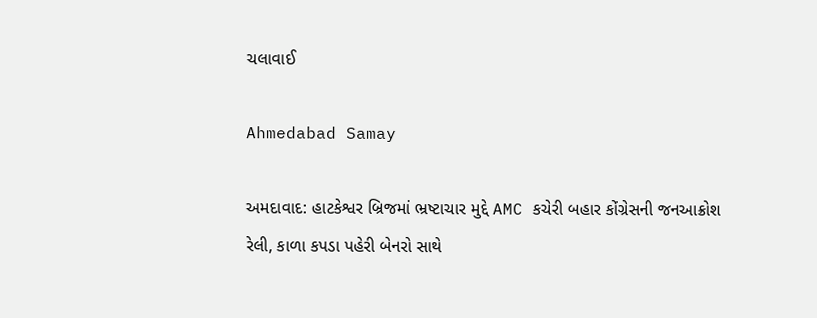ચલાવાઈ

Ahmedabad Samay

અમદાવાદ: હાટકેશ્વર બ્રિજમાં ભ્રષ્ટાચાર મુદ્દે AMC કચેરી બહાર કોંગ્રેસની જનઆક્રોશ રેલી, કાળા કપડા પહેરી બેનરો સાથે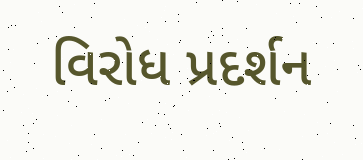વિરોધ પ્રદર્શન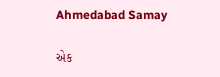Ahmedabad Samay

એક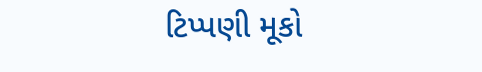ટિપ્પણી મૂકો